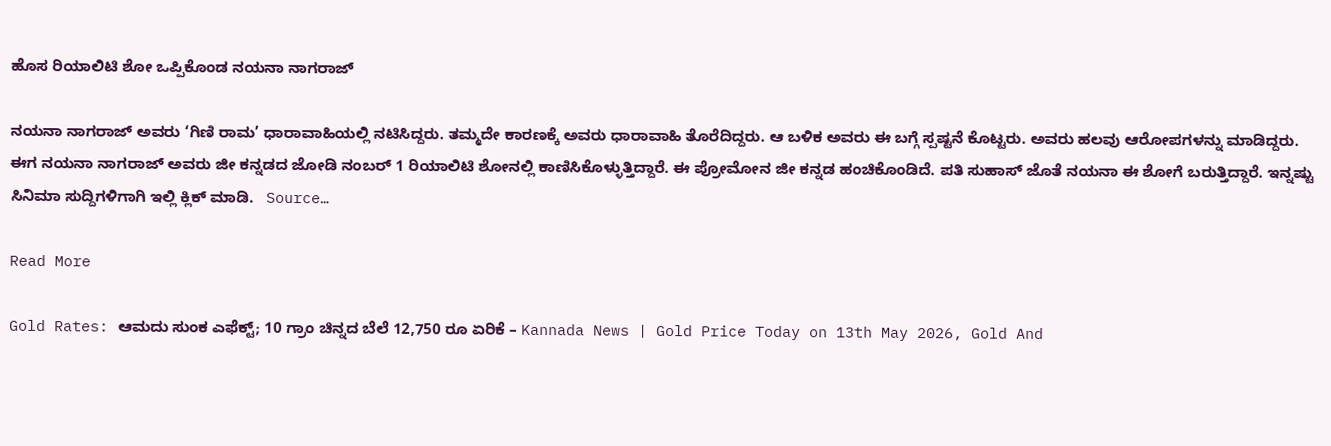ಹೊಸ ರಿಯಾಲಿಟಿ ಶೋ ಒಪ್ಪಿಕೊಂಡ ನಯನಾ ನಾಗರಾಜ್

ನಯನಾ ನಾಗರಾಜ್ ಅವರು ‘ಗಿಣಿ ರಾಮ’ ಧಾರಾವಾಹಿಯಲ್ಲಿ ನಟಿಸಿದ್ದರು. ತಮ್ಮದೇ ಕಾರಣಕ್ಕೆ ಅವರು ಧಾರಾವಾಹಿ ತೊರೆದಿದ್ದರು. ಆ ಬಳಿಕ ಅವರು ಈ ಬಗ್ಗೆ ಸ್ಪಷ್ಟನೆ ಕೊಟ್ಟರು. ಅವರು ಹಲವು ಆರೋಪಗಳನ್ನು ಮಾಡಿದ್ದರು. ಈಗ ನಯನಾ ನಾಗರಾಜ್ ಅವರು ಜೀ ಕನ್ನಡದ ಜೋಡಿ ನಂಬರ್ 1 ರಿಯಾಲಿಟಿ ಶೋನಲ್ಲಿ ಕಾಣಿಸಿಕೊಳ್ಳುತ್ತಿದ್ದಾರೆ. ಈ ಪ್ರೋಮೋನ ಜೀ ಕನ್ನಡ ಹಂಚಿಕೊಂಡಿದೆ. ಪತಿ ಸುಹಾಸ್ ಜೊತೆ ನಯನಾ ಈ ಶೋಗೆ ಬರುತ್ತಿದ್ದಾರೆ. ಇನ್ನಷ್ಟು ಸಿನಿಮಾ ಸುದ್ದಿಗಳಿಗಾಗಿ ಇಲ್ಲಿ ಕ್ಲಿಕ್ ಮಾಡಿ.   Source…

Read More

Gold Rates: ಆಮದು ಸುಂಕ ಎಫೆಕ್ಟ್; 10 ಗ್ರಾಂ ಚಿನ್ನದ ಬೆಲೆ 12,750 ರೂ ಏರಿಕೆ – Kannada News | Gold Price Today on 13th May 2026, Gold And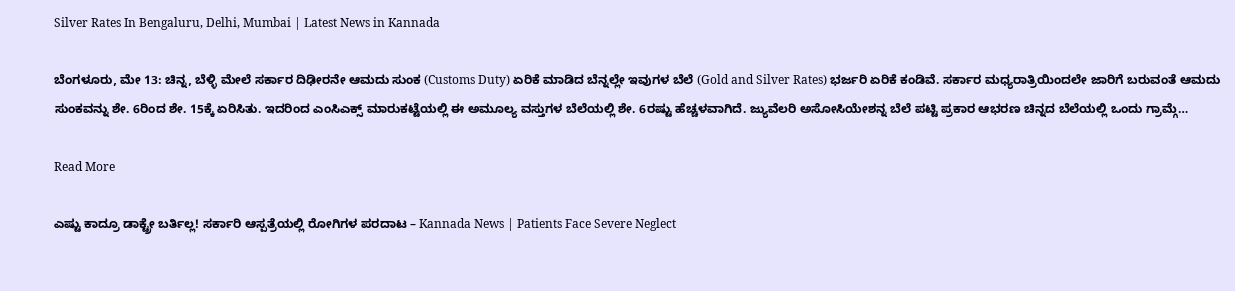Silver Rates In Bengaluru, Delhi, Mumbai | Latest News in Kannada

ಬೆಂಗಳೂರು, ಮೇ 13: ಚಿನ್ನ, ಬೆಳ್ಳಿ ಮೇಲೆ ಸರ್ಕಾರ ದಿಢೀರನೇ ಆಮದು ಸುಂಕ (Customs Duty) ಏರಿಕೆ ಮಾಡಿದ ಬೆನ್ನಲ್ಲೇ ಇವುಗಳ ಬೆಲೆ (Gold and Silver Rates) ಭರ್ಜರಿ ಏರಿಕೆ ಕಂಡಿವೆ. ಸರ್ಕಾರ ಮಧ್ಯರಾತ್ರಿಯಿಂದಲೇ ಜಾರಿಗೆ ಬರುವಂತೆ ಆಮದು ಸುಂಕವನ್ನು ಶೇ. 6ರಿಂದ ಶೇ. 15ಕ್ಕೆ ಏರಿಸಿತು. ಇದರಿಂದ ಎಂಸಿಎಕ್ಸ್ ಮಾರುಕಟ್ಟೆಯಲ್ಲಿ ಈ ಅಮೂಲ್ಯ ವಸ್ತುಗಳ ಬೆಲೆಯಲ್ಲಿ ಶೇ. 6ರಷ್ಟು ಹೆಚ್ಚಳವಾಗಿದೆ. ಜ್ಯುವೆಲರಿ ಅಸೋಸಿಯೇಶನ್ನ ಬೆಲೆ ಪಟ್ಟಿ ಪ್ರಕಾರ ಆಭರಣ ಚಿನ್ನದ ಬೆಲೆಯಲ್ಲಿ ಒಂದು ಗ್ರಾಮ್ಗೆ…

Read More

ಎಷ್ಟು ಕಾದ್ರೂ ಡಾಕ್ಟ್ರೇ ಬರ್ತಿಲ್ಲ! ಸರ್ಕಾರಿ ಆಸ್ಪತ್ರೆಯಲ್ಲಿ ರೋಗಿಗಳ ಪರದಾಟ – Kannada News | Patients Face Severe Neglect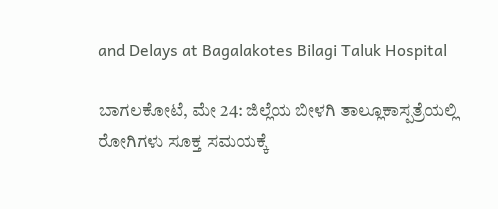and Delays at Bagalakotes Bilagi Taluk Hospital

ಬಾಗಲಕೋಟೆ, ಮೇ 24: ಜಿಲ್ಲೆಯ ಬೀಳಗಿ ತಾಲ್ಲೂಕಾಸ್ಪತ್ರೆಯಲ್ಲಿ ರೋಗಿಗಳು ಸೂಕ್ತ ಸಮಯಕ್ಕೆ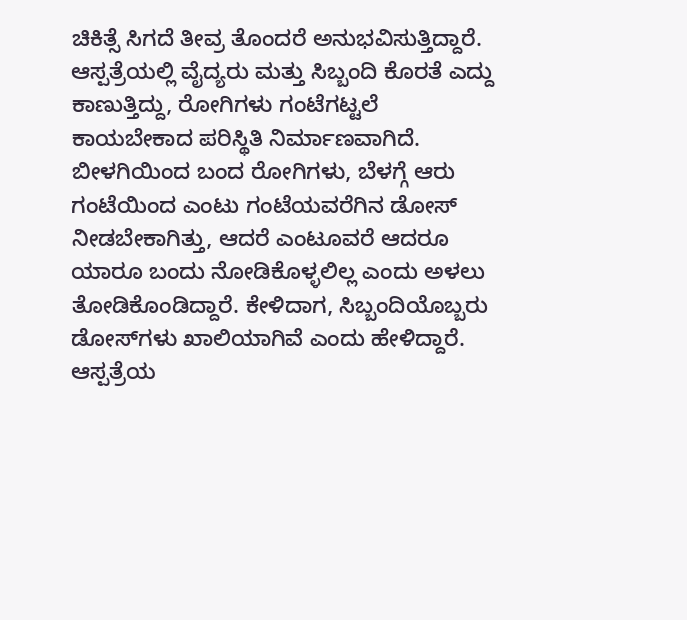ಚಿಕಿತ್ಸೆ ಸಿಗದೆ ತೀವ್ರ ತೊಂದರೆ ಅನುಭವಿಸುತ್ತಿದ್ದಾರೆ. ಆಸ್ಪತ್ರೆಯಲ್ಲಿ ವೈದ್ಯರು ಮತ್ತು ಸಿಬ್ಬಂದಿ ಕೊರತೆ ಎದ್ದು ಕಾಣುತ್ತಿದ್ದು, ರೋಗಿಗಳು ಗಂಟೆಗಟ್ಟಲೆ ಕಾಯಬೇಕಾದ ಪರಿಸ್ಥಿತಿ ನಿರ್ಮಾಣವಾಗಿದೆ. ಬೀಳಗಿಯಿಂದ ಬಂದ ರೋಗಿಗಳು, ಬೆಳಗ್ಗೆ ಆರು ಗಂಟೆಯಿಂದ ಎಂಟು ಗಂಟೆಯವರೆಗಿನ ಡೋಸ್ ನೀಡಬೇಕಾಗಿತ್ತು, ಆದರೆ ಎಂಟೂವರೆ ಆದರೂ ಯಾರೂ ಬಂದು ನೋಡಿಕೊಳ್ಳಲಿಲ್ಲ ಎಂದು ಅಳಲು ತೋಡಿಕೊಂಡಿದ್ದಾರೆ. ಕೇಳಿದಾಗ, ಸಿಬ್ಬಂದಿಯೊಬ್ಬರು ಡೋಸ್‌ಗಳು ಖಾಲಿಯಾಗಿವೆ ಎಂದು ಹೇಳಿದ್ದಾರೆ. ಆಸ್ಪತ್ರೆಯ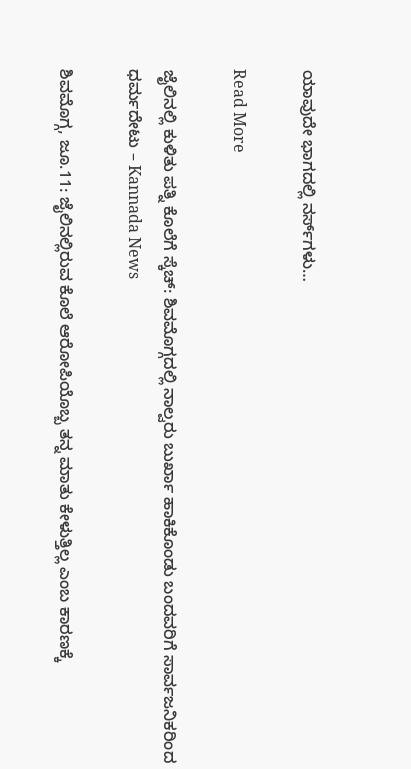ಯಾವುದೇ ಭಾಗದಲ್ಲಿ ನರ್ಸ್‌ಗಳು…

Read More

ಜೈಲಿನಲ್ಲಿ ಕುಳಿತು ಪತ್ನಿ ಕೊಲೆಗೆ ಸ್ಕೆಚ್: ಶಿವಮೊಗ್ಗದಲ್ಲಿ ನಾಲ್ವರು ಬುರ್ಖಾ ಹಾಕಿಕೊಂಡು ಬಂದವರಿಗೆ ಸಾರ್ವಜನಿಕರಿಂದ ಧರ್ಮದೇಟು – Kannada News

ಶಿವಮೊಗ್ಗ, ಜೂ.11: ಜೈಲಿನಲ್ಲಿರುವ ಕೊಲೆ ಆರೋಪಿಯೊಬ್ಬ ತನ್ನ ಮಾತು ಕೇಳುತ್ತಿಲ್ಲ ಎಂಬ ಕಾರಣಕ್ಕೆ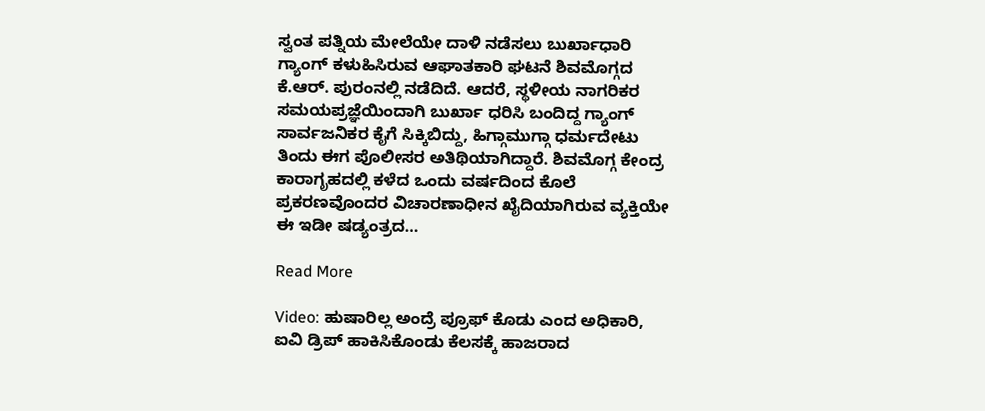ಸ್ವಂತ ಪತ್ನಿಯ ಮೇಲೆಯೇ ದಾಳಿ ನಡೆಸಲು ಬುರ್ಖಾಧಾರಿ ಗ್ಯಾಂಗ್ ಕಳುಹಿಸಿರುವ ಆಘಾತಕಾರಿ ಘಟನೆ ಶಿವಮೊಗ್ಗದ ಕೆ.ಆರ್. ಪುರಂನಲ್ಲಿ ನಡೆದಿದೆ. ಆದರೆ, ಸ್ಥಳೀಯ ನಾಗರಿಕರ ಸಮಯಪ್ರಜ್ಞೆಯಿಂದಾಗಿ ಬುರ್ಖಾ ಧರಿಸಿ ಬಂದಿದ್ದ ಗ್ಯಾಂಗ್ ಸಾರ್ವಜನಿಕರ ಕೈಗೆ ಸಿಕ್ಕಿಬಿದ್ದು, ಹಿಗ್ಗಾಮುಗ್ಗಾ ಧರ್ಮದೇಟು ತಿಂದು ಈಗ ಪೊಲೀಸರ ಅತಿಥಿಯಾಗಿದ್ದಾರೆ. ಶಿವಮೊಗ್ಗ ಕೇಂದ್ರ ಕಾರಾಗೃಹದಲ್ಲಿ ಕಳೆದ ಒಂದು ವರ್ಷದಿಂದ ಕೊಲೆ ಪ್ರಕರಣವೊಂದರ ವಿಚಾರಣಾಧೀನ ಖೈದಿಯಾಗಿರುವ ವ್ಯಕ್ತಿಯೇ ಈ ಇಡೀ ಷಡ್ಯಂತ್ರದ…

Read More

Video: ಹುಷಾರಿಲ್ಲ ಅಂದ್ರೆ ಪ್ರೂಫ್ ಕೊಡು ಎಂದ ಅಧಿಕಾರಿ, ಐವಿ ಡ್ರಿಪ್ ಹಾಕಿಸಿಕೊಂಡು ಕೆಲಸಕ್ಕೆ ಹಾಜರಾದ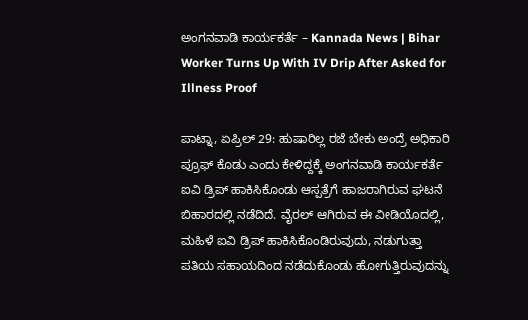ಅಂಗನವಾಡಿ ಕಾರ್ಯಕರ್ತೆ – Kannada News | Bihar Worker Turns Up With IV Drip After Asked for Illness Proof

ಪಾಟ್ನಾ, ಏಪ್ರಿಲ್ 29: ಹುಷಾರಿಲ್ಲ ರಜೆ ಬೇಕು ಅಂದ್ರೆ ಅಧಿಕಾರಿ ಪ್ರೂಫ್ ಕೊಡು ಎಂದು ಕೇಳಿದ್ದಕ್ಕೆ ಅಂಗನವಾಡಿ ಕಾರ್ಯಕರ್ತೆ ಐವಿ ಡ್ರಿಪ್ ಹಾಕಿಸಿಕೊಂಡು ಆಸ್ಪತ್ರೆಗೆ ಹಾಜರಾಗಿರುವ ಘಟನೆ ಬಿಹಾರದಲ್ಲಿ ನಡೆದಿದೆ. ವೈರಲ್ ಆಗಿರುವ ಈ ವೀಡಿಯೊದಲ್ಲಿ, ಮಹಿಳೆ ಐವಿ ಡ್ರಿಪ್ ಹಾಕಿಸಿಕೊಂಡಿರುವುದು, ನಡುಗುತ್ತಾ ಪತಿಯ ಸಹಾಯದಿಂದ ನಡೆದುಕೊಂಡು ಹೋಗುತ್ತಿರುವುದನ್ನು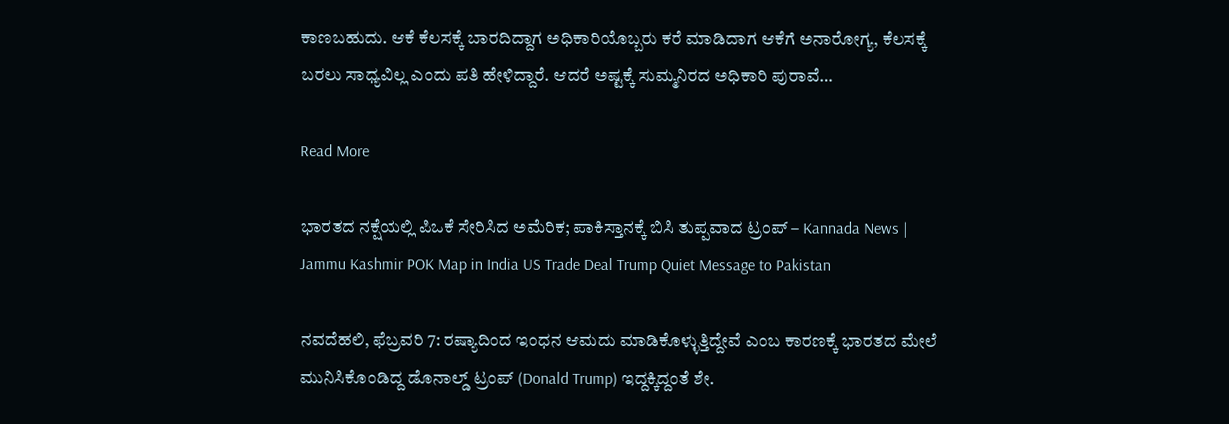ಕಾಣಬಹುದು. ಆಕೆ ಕೆಲಸಕ್ಕೆ ಬಾರದಿದ್ದಾಗ ಅಧಿಕಾರಿಯೊಬ್ಬರು ಕರೆ ಮಾಡಿದಾಗ ಆಕೆಗೆ ಅನಾರೋಗ್ಯ, ಕೆಲಸಕ್ಕೆ ಬರಲು ಸಾಧ್ಯವಿಲ್ಲ ಎಂದು ಪತಿ ಹೇಳಿದ್ದಾರೆ. ಆದರೆ ಅಷ್ಟಕ್ಕೆ ಸುಮ್ಮನಿರದ ಅಧಿಕಾರಿ ಪುರಾವೆ…

Read More

ಭಾರತದ ನಕ್ಷೆಯಲ್ಲಿ ಪಿಒಕೆ ಸೇರಿಸಿದ ಅಮೆರಿಕ; ಪಾಕಿಸ್ತಾನಕ್ಕೆ ಬಿಸಿ ತುಪ್ಪವಾದ ಟ್ರಂಪ್ – Kannada News | Jammu Kashmir POK Map in India US Trade Deal Trump Quiet Message to Pakistan

ನವದೆಹಲಿ, ಫೆಬ್ರವರಿ 7: ರಷ್ಯಾದಿಂದ ಇಂಧನ ಆಮದು ಮಾಡಿಕೊಳ್ಳುತ್ತಿದ್ದೇವೆ ಎಂಬ ಕಾರಣಕ್ಕೆ ಭಾರತದ ಮೇಲೆ ಮುನಿಸಿಕೊಂಡಿದ್ದ ಡೊನಾಲ್ಡ್ ಟ್ರಂಪ್ (Donald Trump) ಇದ್ದಕ್ಕಿದ್ದಂತೆ ಶೇ.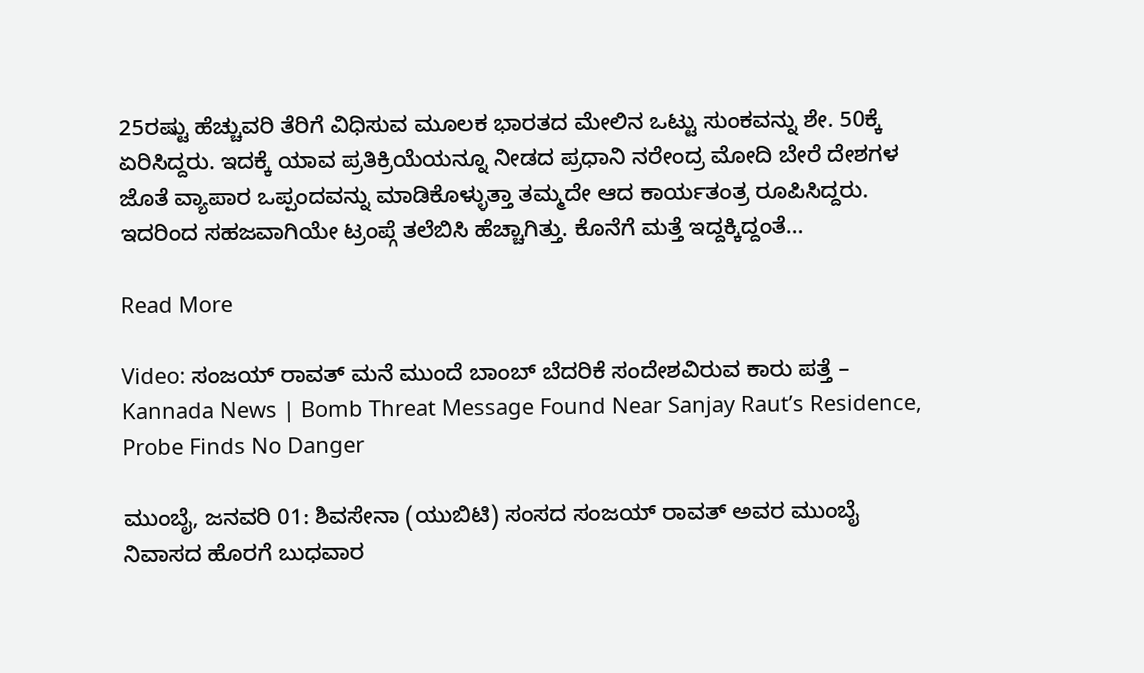25ರಷ್ಟು ಹೆಚ್ಚುವರಿ ತೆರಿಗೆ ವಿಧಿಸುವ ಮೂಲಕ ಭಾರತದ ಮೇಲಿನ ಒಟ್ಟು ಸುಂಕವನ್ನು ಶೇ. 50ಕ್ಕೆ ಏರಿಸಿದ್ದರು. ಇದಕ್ಕೆ ಯಾವ ಪ್ರತಿಕ್ರಿಯೆಯನ್ನೂ ನೀಡದ ಪ್ರಧಾನಿ ನರೇಂದ್ರ ಮೋದಿ ಬೇರೆ ದೇಶಗಳ ಜೊತೆ ವ್ಯಾಪಾರ ಒಪ್ಪಂದವನ್ನು ಮಾಡಿಕೊಳ್ಳುತ್ತಾ ತಮ್ಮದೇ ಆದ ಕಾರ್ಯತಂತ್ರ ರೂಪಿಸಿದ್ದರು. ಇದರಿಂದ ಸಹಜವಾಗಿಯೇ ಟ್ರಂಪ್ಗೆ ತಲೆಬಿಸಿ ಹೆಚ್ಚಾಗಿತ್ತು. ಕೊನೆಗೆ ಮತ್ತೆ ಇದ್ದಕ್ಕಿದ್ದಂತೆ…

Read More

Video: ಸಂಜಯ್ ರಾವತ್ ಮನೆ ಮುಂದೆ ಬಾಂಬ್ ಬೆದರಿಕೆ ಸಂದೇಶವಿರುವ ಕಾರು ಪತ್ತೆ – Kannada News | Bomb Threat Message Found Near Sanjay Raut’s Residence, Probe Finds No Danger

ಮುಂಬೈ, ಜನವರಿ 01: ಶಿವಸೇನಾ (ಯುಬಿಟಿ) ಸಂಸದ ಸಂಜಯ್ ರಾವತ್ ಅವರ ಮುಂಬೈ ನಿವಾಸದ ಹೊರಗೆ ಬುಧವಾರ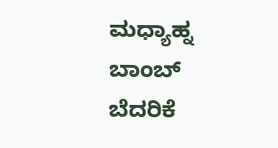ಮಧ್ಯಾಹ್ನ ಬಾಂಬ್ ಬೆದರಿಕೆ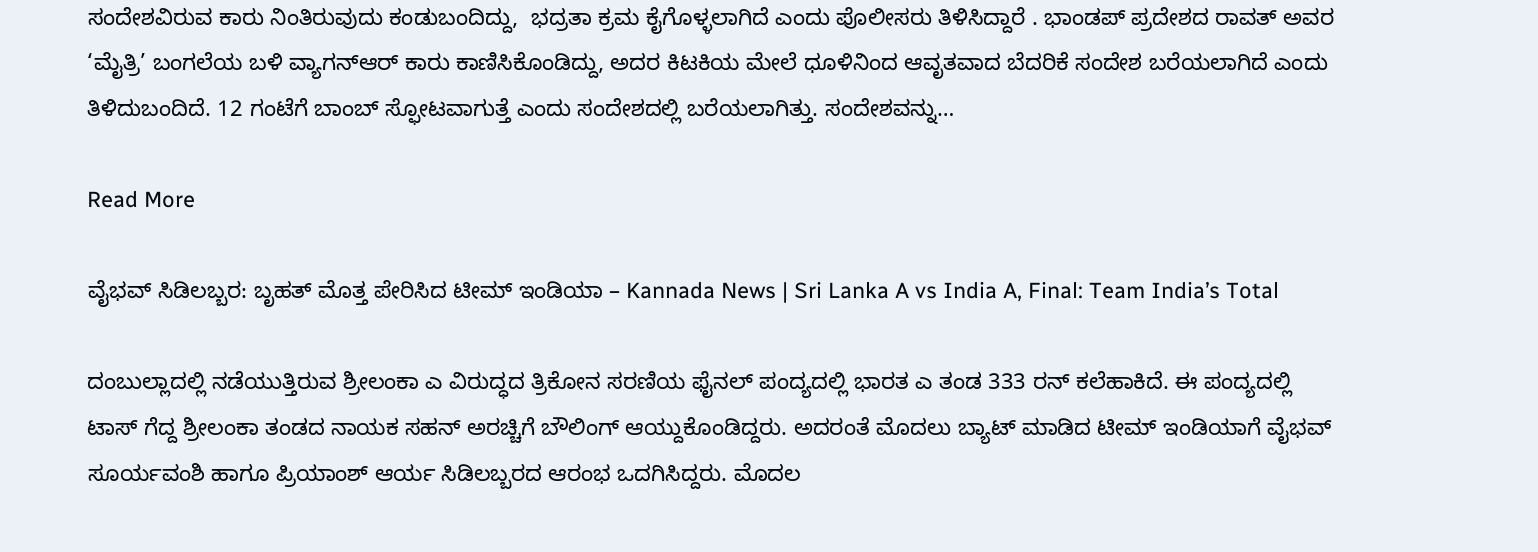ಸಂದೇಶವಿರುವ ಕಾರು ನಿಂತಿರುವುದು ಕಂಡುಬಂದಿದ್ದು,  ಭದ್ರತಾ ಕ್ರಮ ಕೈಗೊಳ್ಳಲಾಗಿದೆ ಎಂದು ಪೊಲೀಸರು ತಿಳಿಸಿದ್ದಾರೆ . ಭಾಂಡಪ್ ಪ್ರದೇಶದ ರಾವತ್ ಅವರ ‘ಮೈತ್ರಿ’ ಬಂಗಲೆಯ ಬಳಿ ವ್ಯಾಗನ್‌ಆರ್ ಕಾರು ಕಾಣಿಸಿಕೊಂಡಿದ್ದು, ಅದರ ಕಿಟಕಿಯ ಮೇಲೆ ಧೂಳಿನಿಂದ ಆವೃತವಾದ ಬೆದರಿಕೆ ಸಂದೇಶ ಬರೆಯಲಾಗಿದೆ ಎಂದು ತಿಳಿದುಬಂದಿದೆ. 12 ಗಂಟೆಗೆ ಬಾಂಬ್ ಸ್ಫೋಟವಾಗುತ್ತೆ ಎಂದು ಸಂದೇಶದಲ್ಲಿ ಬರೆಯಲಾಗಿತ್ತು. ಸಂದೇಶವನ್ನು…

Read More

ವೈಭವ್ ಸಿಡಿಲಬ್ಬರ: ಬೃಹತ್ ಮೊತ್ತ ಪೇರಿಸಿದ ಟೀಮ್ ಇಂಡಿಯಾ – Kannada News | Sri Lanka A vs India A, Final: Team India’s Total

ದಂಬುಲ್ಲಾದಲ್ಲಿ ನಡೆಯುತ್ತಿರುವ ಶ್ರೀಲಂಕಾ ಎ ವಿರುದ್ಧದ ತ್ರಿಕೋನ ಸರಣಿಯ ಫೈನಲ್ ಪಂದ್ಯದಲ್ಲಿ ಭಾರತ ಎ ತಂಡ 333 ರನ್ ಕಲೆಹಾಕಿದೆ. ಈ ಪಂದ್ಯದಲ್ಲಿ ಟಾಸ್ ಗೆದ್ದ ಶ್ರೀಲಂಕಾ ತಂಡದ ನಾಯಕ ಸಹನ್ ಅರಚ್ಚಿಗೆ ಬೌಲಿಂಗ್ ಆಯ್ದುಕೊಂಡಿದ್ದರು. ಅದರಂತೆ ಮೊದಲು ಬ್ಯಾಟ್ ಮಾಡಿದ ಟೀಮ್ ಇಂಡಿಯಾಗೆ ವೈಭವ್ ಸೂರ್ಯವಂಶಿ ಹಾಗೂ ಪ್ರಿಯಾಂಶ್ ಆರ್ಯ ಸಿಡಿಲಬ್ಬರದ ಆರಂಭ ಒದಗಿಸಿದ್ದರು. ಮೊದಲ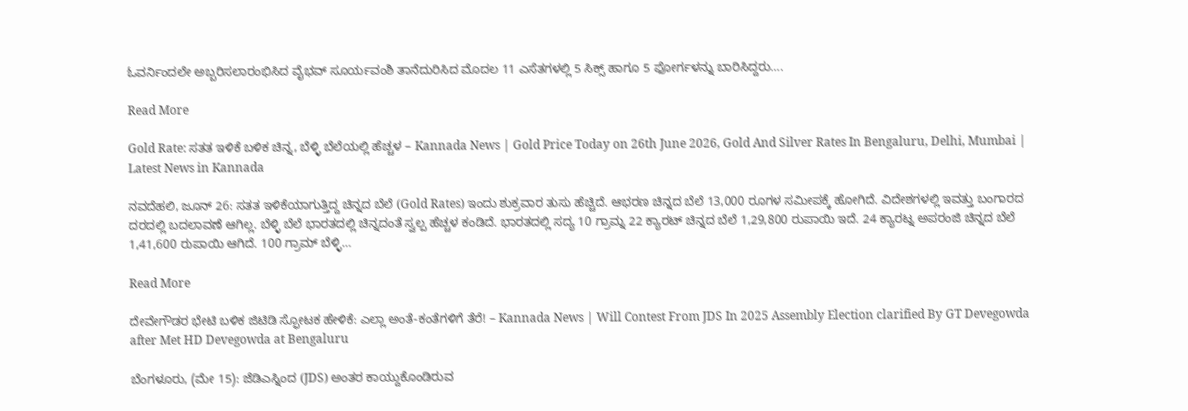ಓವರ್ನಿಂದಲೇ ಅಬ್ಬರಿಸಲಾರಂಭಿಸಿದ ವೈಭವ್ ಸೂರ್ಯವಂಶಿ ತಾನೆದುರಿಸಿದ ಮೊದಲ 11 ಎಸೆತಗಳಲ್ಲಿ 5 ಸಿಕ್ಸ್ ಹಾಗೂ 5 ಫೋರ್ಗಳನ್ನು ಬಾರಿಸಿದ್ದರು….

Read More

Gold Rate: ಸತತ ಇಳಿಕೆ ಬಳಿಕ ಚಿನ್ನ, ಬೆಳ್ಳಿ ಬೆಲೆಯಲ್ಲಿ ಹೆಚ್ಚಳ – Kannada News | Gold Price Today on 26th June 2026, Gold And Silver Rates In Bengaluru, Delhi, Mumbai | Latest News in Kannada

ನವದೆಹಲಿ, ಜೂನ್ 26: ಸತತ ಇಳಿಕೆಯಾಗುತ್ತಿದ್ದ ಚಿನ್ನದ ಬೆಲೆ (Gold Rates) ಇಂದು ಶುಕ್ರವಾರ ತುಸು ಹೆಚ್ಚಿದೆ. ಆಭರಣ ಚಿನ್ನದ ಬೆಲೆ 13,000 ರೂಗಳ ಸಮೀಪಕ್ಕೆ ಹೋಗಿದೆ. ವಿದೇಶಗಳಲ್ಲಿ ಇವತ್ತು ಬಂಗಾರದ ದರದಲ್ಲಿ ಬದಲಾವಣೆ ಆಗಿಲ್ಲ. ಬೆಳ್ಳಿ ಬೆಲೆ ಭಾರತದಲ್ಲಿ ಚಿನ್ನದಂತೆ ಸ್ವಲ್ಪ ಹೆಚ್ಚಳ ಕಂಡಿದೆ. ಭಾರತದಲ್ಲಿ ಸದ್ಯ 10 ಗ್ರಾಮ್ನ 22 ಕ್ಯಾರಟ್ ಚಿನ್ನದ ಬೆಲೆ 1,29,800 ರುಪಾಯಿ ಇದೆ. 24 ಕ್ಯಾರಟ್ನ ಅಪರಂಜಿ ಚಿನ್ನದ ಬೆಲೆ 1,41,600 ರುಪಾಯಿ ಆಗಿದೆ. 100 ಗ್ರಾಮ್ ಬೆಳ್ಳಿ…

Read More

ದೇವೇಗೌಡರ ಭೇಟಿ ಬಳಿಕ ಜಿಟಿಡಿ ಸ್ಫೋಟಕ ಹೇಳಿಕೆ: ಎಲ್ಲಾ ಅಂತೆ-ಕಂತೆಗಳಿಗೆ ತೆರೆ! – Kannada News | Will Contest From JDS In 2025 Assembly Election clarified By GT Devegowda after Met HD Devegowda at Bengaluru

ಬೆಂಗಳೂರು, (ಮೇ 15): ಜೆಡಿಎಸ್ನಿಂದ (JDS) ಅಂತರ ಕಾಯ್ದುಕೊಂಡಿರುವ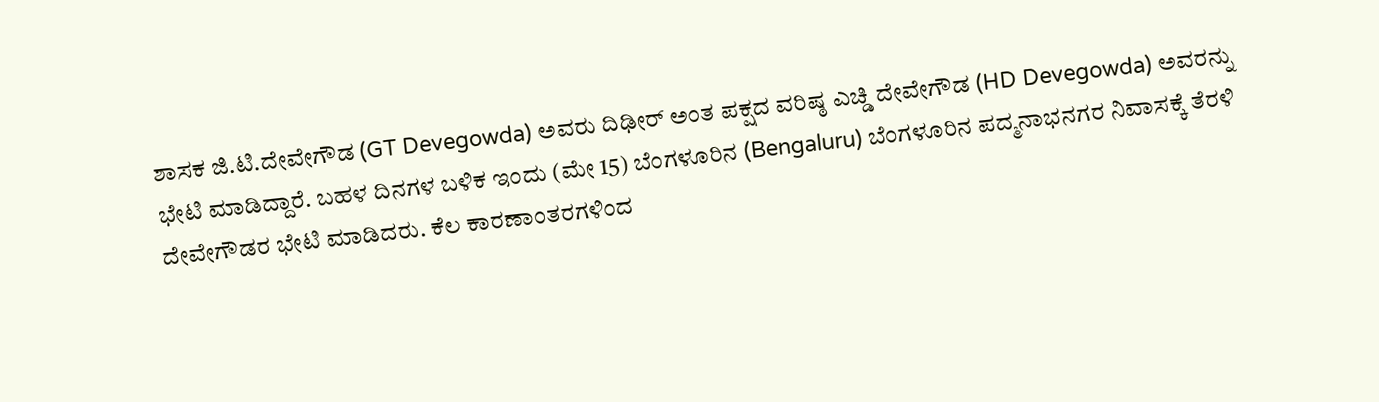ಶಾಸಕ ಜಿ.ಟಿ.ದೇವೇಗೌಡ (GT Devegowda) ಅವರು ದಿಢೀರ್ ಅಂತ ಪಕ್ಷದ ವರಿಷ್ಠ ಎಚ್ಡಿ ದೇವೇಗೌಡ (HD Devegowda) ಅವರನ್ನು ಭೇಟಿ ಮಾಡಿದ್ದಾರೆ. ಬಹಳ ದಿನಗಳ ಬಳಿಕ ಇಂದು (ಮೇ 15) ಬೆಂಗಳೂರಿನ (Bengaluru) ಬೆಂಗಳೂರಿನ ಪದ್ಮನಾಭನಗರ ನಿವಾಸಕ್ಕೆ ತೆರಳಿ ದೇವೇಗೌಡರ ಭೇಟಿ ಮಾಡಿದರು. ಕೆಲ ಕಾರಣಾಂತರಗಳಿಂದ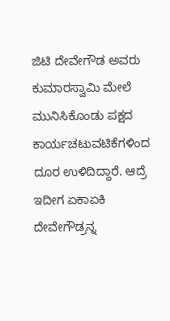ಜಿಟಿ ದೇವೇಗೌಡ ಅವರು ಕುಮಾರಸ್ವಾಮಿ ಮೇಲೆ ಮುನಿಸಿಕೊಂಡು ಪಕ್ಷದ ಕಾರ್ಯಚಟುವಟಿಕೆಗಳಿಂದ ದೂರ ಉಳಿದಿದ್ದಾರೆ. ಆದ್ರೆ ಇದೀಗ ಏಕಾಏಕಿ ದೇವೇಗೌಡ್ರನ್ನ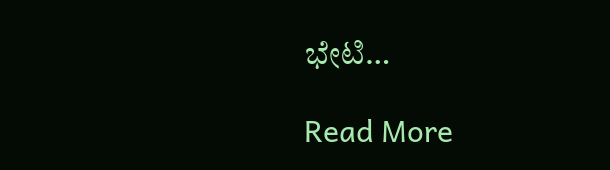ಭೇಟಿ…

Read More